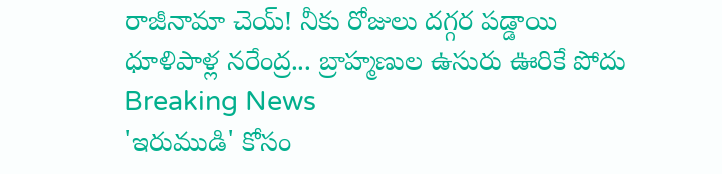రాజీనామా చెయ్! నీకు రోజులు దగ్గర పడ్డాయి ధూళిపాళ్ల నరేంద్ర... బ్రాహ్మణుల ఉసురు ఊరికే పోదు
Breaking News
'ఇరుముడి' కోసం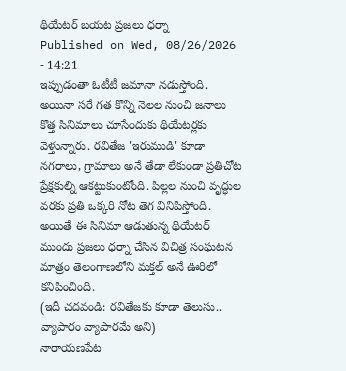థియేటర్ బయట ప్రజలు ధర్నా
Published on Wed, 08/26/2026 - 14:21
ఇప్పుడంతా ఓటీటీ జమానా నడుస్తోంది. అయినా సరే గత కొన్ని నెలల నుంచి జనాలు కొత్త సినిమాలు చూసేందుకు థియేటర్లకు వెళ్తున్నారు. రవితేజ 'ఇరుముడి' కూడా నగరాలు, గ్రామాలు అనే తేడా లేకుండా ప్రతిచోట ప్రేక్షకుల్ని ఆకట్టుకుంటోంది. పిల్లల నుంచి వృద్ధుల వరకు ప్రతి ఒక్కరి నోట తెగ వినిపిస్తోంది. అయితే ఈ సినిమా ఆడుతున్న థియేటర్ ముందు ప్రజలు ధర్నా చేసిన విచిత్ర సంఘటన మాత్రం తెలంగాణలోని మక్తల్ అనే ఊరిలో కనిపించింది.
(ఇదీ చదవండి: రవితేజకు కూడా తెలుసు.. వ్యాపారం వ్యాపారమే అని)
నారాయణపేట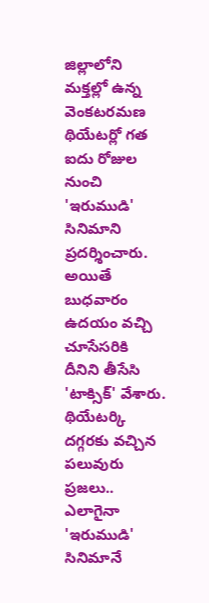జిల్లాలోని మక్తల్లో ఉన్న వెంకటరమణ థియేటర్లో గత ఐదు రోజుల నుంచి 'ఇరుముడి' సినిమాని ప్రదర్శించారు. అయితే బుధవారం ఉదయం వచ్చి చూసేసరికి దీనిని తీసేసి 'టాక్సిక్' వేశారు. థియేటర్కి దగ్గరకు వచ్చిన పలువురు ప్రజలు.. ఎలాగైనా 'ఇరుముడి' సినిమానే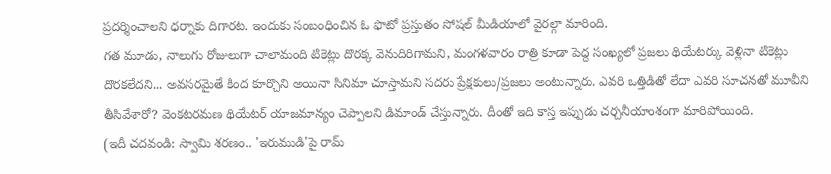ప్రదర్శించాలని ధర్నాకు దిగారట. ఇందుకు సంబంధించిన ఓ ఫొటో ప్రస్తుతం సోషల్ మీడియాలో వైరల్గా మారింది.
గత మూడు, నాలుగు రోజులుగా చాలామంది టికెట్లు దొరక్క వెనుదిరిగామని, మంగళవారం రాత్రి కూడా పెద్ద సంఖ్యలో ప్రజలు థియేటర్కు వెళ్లినా టికెట్లు దొరకలేదని... అవసరమైతే కింద కూర్చొని అయినా సినిమా చూస్తామని సదరు ప్రేక్షకులు/ప్రజలు అంటున్నారు. ఎవరి ఒత్తిడితో లేదా ఎవరి సూచనతో మూవీని తీసివేశారో? వెంకటరమణ థియేటర్ యాజమాన్యం చెప్పాలని డిమాండ్ చేస్తున్నారు. దీంతో ఇది కాస్త ఇప్పుడు చర్చనీయాంశంగా మారిపోయింది.
(ఇదీ చదవండి: స్వామి శరణం.. 'ఇరుముడి'పై రామ్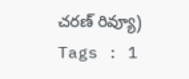చరణ్ రివ్యూ)
Tags : 1